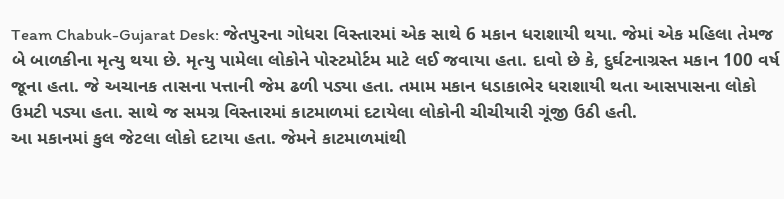Team Chabuk-Gujarat Desk: જેતપુરના ગોધરા વિસ્તારમાં એક સાથે 6 મકાન ધરાશાયી થયા. જેમાં એક મહિલા તેમજ બે બાળકીના મૃત્યુ થયા છે. મૃત્યુ પામેલા લોકોને પોસ્ટમોર્ટમ માટે લઈ જવાયા હતા. દાવો છે કે, દુર્ઘટનાગ્રસ્ત મકાન 100 વર્ષ જૂના હતા. જે અચાનક તાસના પત્તાની જેમ ઢળી પડ્યા હતા. તમામ મકાન ધડાકાભેર ધરાશાયી થતા આસપાસના લોકો ઉમટી પડ્યા હતા. સાથે જ સમગ્ર વિસ્તારમાં કાટમાળમાં દટાયેલા લોકોની ચીચીયારી ગૂંજી ઉઠી હતી.
આ મકાનમાં કુલ જેટલા લોકો દટાયા હતા. જેમને કાટમાળમાંથી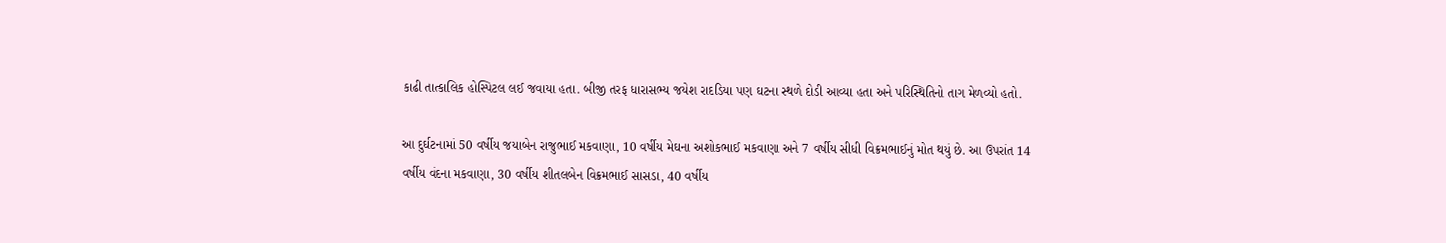કાઢી તાત્કાલિક હોસ્પિટલ લઈ જવાયા હતા. બીજી તરફ ધારાસભ્ય જયેશ રાદડિયા પણ ઘટના સ્થળે દોડી આવ્યા હતા અને પરિસ્થિતિનો તાગ મેળવ્યો હતો.

આ દુર્ઘટનામાં 50 વર્ષીય જયાબેન રાજુભાઈ મકવાણા, 10 વર્ષીય મેઘના અશોકભાઈ મકવાણા અને 7 વર્ષીય સીધી વિક્રમભાઈનું મોત થયું છે. આ ઉપરાંત 14 વર્ષીય વંદના મકવાણા, 30 વર્ષીય શીતલબેન વિક્રમભાઈ સાસડા, 40 વર્ષીય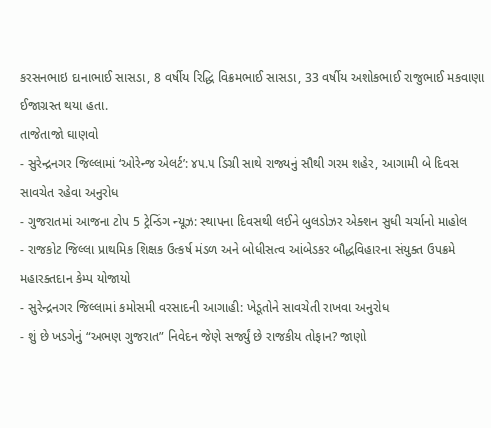કરસનભાઇ દાનાભાઈ સાસડા, 8 વર્ષીય રિદ્ધિ વિક્રમભાઈ સાસડા, 33 વર્ષીય અશોકભાઈ રાજુભાઈ મકવાણા ઈજાગ્રસ્ત થયા હતા.
તાજેતાજો ઘાણવો
- સુરેન્દ્રનગર જિલ્લામાં ‘ઓરેન્જ એલર્ટ’: ૪૫.૫ ડિગ્રી સાથે રાજ્યનું સૌથી ગરમ શહેર, આગામી બે દિવસ સાવચેત રહેવા અનુરોધ
- ગુજરાતમાં આજના ટોપ 5 ટ્રેન્ડિંગ ન્યૂઝ: સ્થાપના દિવસથી લઈને બુલડોઝર એક્શન સુધી ચર્ચાનો માહોલ
- રાજકોટ જિલ્લા પ્રાથમિક શિક્ષક ઉત્કર્ષ મંડળ અને બોધીસત્વ આંબેડકર બૌદ્ધવિહારના સંયુક્ત ઉપક્રમે મહારક્તદાન કેમ્પ યોજાયો
- સુરેન્દ્રનગર જિલ્લામાં કમોસમી વરસાદની આગાહી: ખેડૂતોને સાવચેતી રાખવા અનુરોધ
- શું છે ખડગેનું “અભણ ગુજરાત” નિવેદન જેણે સર્જ્યું છે રાજકીય તોફાન? જાણો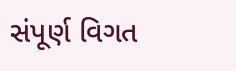સંપૂર્ણ વિગત